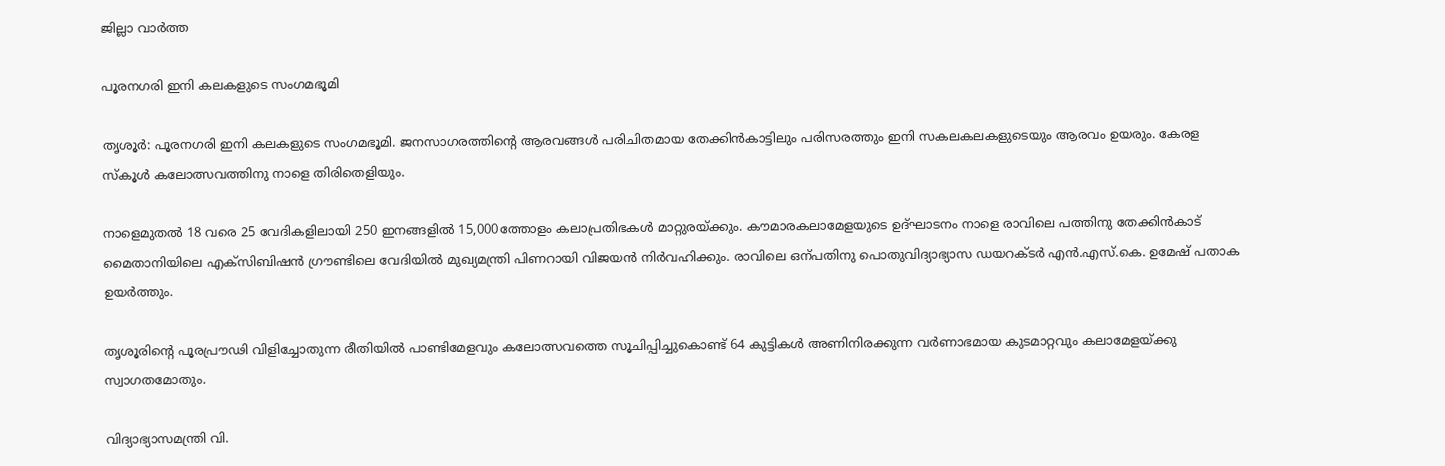ജില്ലാ വാർത്ത

പൂരനഗരി ഇനി കലകളുടെ സംഗമഭൂമി

തൃശൂർ: പൂരനഗരി ഇനി കലകളുടെ സംഗമഭൂമി. ജനസാഗരത്തിന്‍റെ ആരവങ്ങൾ പരിചിതമായ തേക്കിൻകാട്ടിലും പരിസരത്തും ഇനി സകലകലകളുടെയും ആരവം ഉയരും. കേരള സ്കൂൾ കലോത്സവത്തിനു നാളെ തിരിതെളിയും.

നാളെമുതൽ 18 വരെ 25 വേദികളിലായി 250 ഇനങ്ങളിൽ 15,000ത്തോളം കലാപ്രതിഭകൾ മാറ്റുരയ്ക്കും. കൗമാരകലാമേളയുടെ ഉദ്ഘാടനം നാളെ രാവിലെ പത്തിനു തേക്കിൻകാട് മൈതാനിയിലെ എക്സിബിഷൻ ഗ്രൗണ്ടിലെ വേദിയിൽ മുഖ്യമന്ത്രി പിണറായി വിജയൻ നിർവഹിക്കും. രാവിലെ ഒന്പതിനു പൊതുവിദ്യാഭ്യാസ ഡയറക്ടർ എൻ.എസ്.കെ. ഉമേഷ് പതാക ഉയർത്തും.

തൃശൂരിന്‍റെ പൂരപ്രൗഢി വിളിച്ചോതുന്ന രീതിയിൽ പാണ്ടിമേളവും കലോത്സവത്തെ സൂചിപ്പിച്ചുകൊണ്ട് 64 കുട്ടികൾ അണിനിരക്കുന്ന വർണാഭമായ കുടമാറ്റവും കലാമേളയ്ക്കു സ്വാഗതമോതും.

വിദ്യാഭ്യാസമന്ത്രി വി.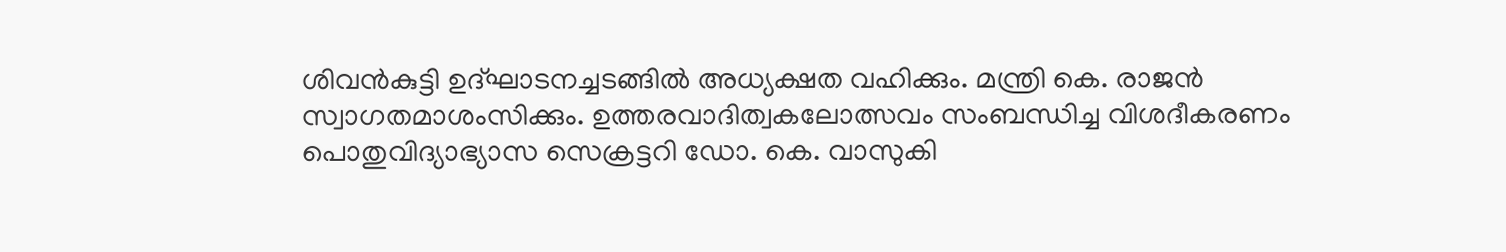ശിവൻകുട്ടി ഉദ്ഘാടനച്ചടങ്ങിൽ അധ്യക്ഷത വഹിക്കും. മന്ത്രി കെ. രാജൻ സ്വാഗതമാശംസിക്കും. ഉത്തരവാദിത്വകലോത്സവം സംബന്ധിച്ച വിശദീകരണം പൊതുവിദ്യാഭ്യാസ സെക്രട്ടറി ഡോ. കെ. വാസുകി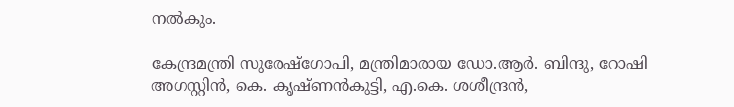നൽകും.

കേന്ദ്രമന്ത്രി സുരേഷ്ഗോപി, മന്ത്രിമാരായ ഡോ.ആർ. ബിന്ദു, റോഷി അഗസ്റ്റിൻ, കെ. കൃഷ്ണൻകുട്ടി, എ.കെ. ശശീന്ദ്രൻ,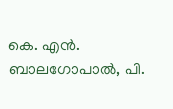കെ. എൻ. ബാലഗോപാൽ, പി.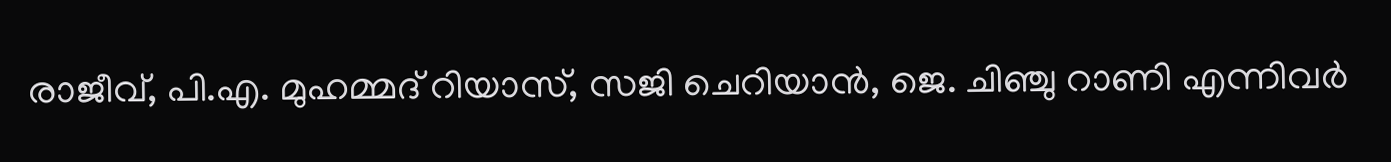രാജീവ്, പി.എ. മുഹമ്മദ് റിയാസ്, സജി ചെറിയാൻ, ജെ. ചിഞ്ചു റാണി എന്നിവർ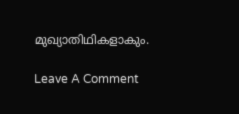മുഖ്യാതിഥികളാകും.

Leave A Comment